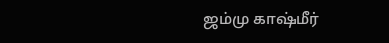ஜம்மு காஷ்மீர்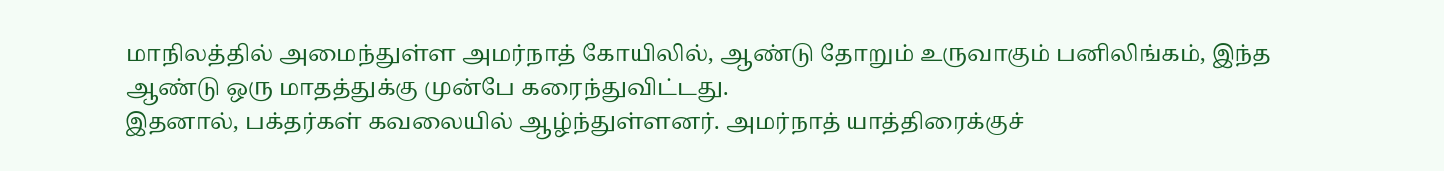மாநிலத்தில் அமைந்துள்ள அமர்நாத் கோயிலில், ஆண்டு தோறும் உருவாகும் பனிலிங்கம், இந்த ஆண்டு ஒரு மாதத்துக்கு முன்பே கரைந்துவிட்டது.
இதனால், பக்தர்கள் கவலையில் ஆழ்ந்துள்ளனர். அமர்நாத் யாத்திரைக்குச்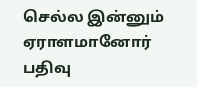செல்ல இன்னும் ஏராளமானோர் பதிவு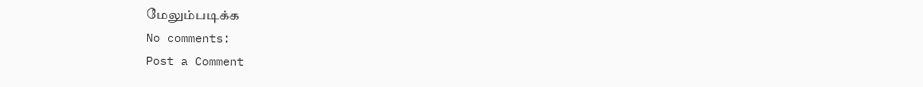மேலும்படிக்க
No comments:
Post a Comment